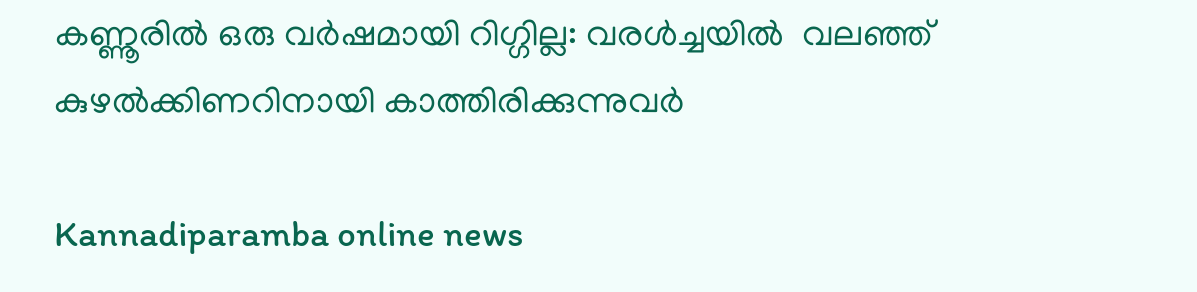കണ്ണൂരില്‍ ഒരു വര്‍ഷമായി റിഗ്ഗില്ല: വരള്‍ച്ചയില്‍  വലഞ്ഞ് കുഴല്‍ക്കിണറിനായി കാത്തിരിക്കുന്നുവര്‍

Kannadiparamba online news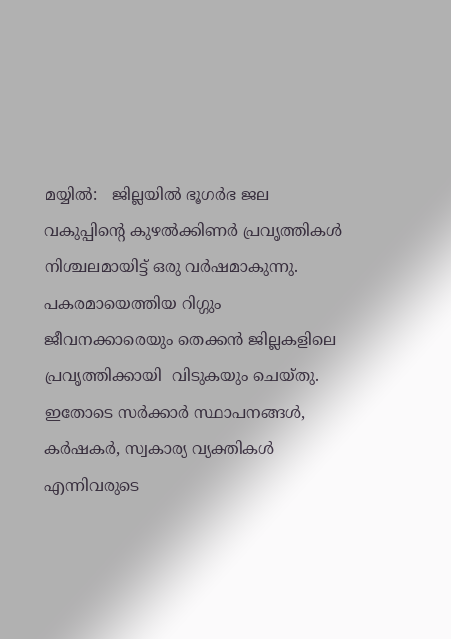മയ്യില്‍:   ജില്ലയില്‍ ഭൂഗര്‍ഭ ജല വകുപ്പിന്റെ കുഴല്‍ക്കിണര്‍ പ്രവൃത്തികള്‍ നിശ്ചലമായിട്ട് ഒരു വര്‍ഷമാകുന്നു. പകരമായെത്തിയ റിഗ്ഗും ജീവനക്കാരെയും തെക്കന്‍ ജില്ലകളിലെ പ്രവൃത്തിക്കായി  വിടുകയും ചെയ്തു.  ഇതോടെ സര്‍ക്കാര്‍ സ്ഥാപനങ്ങള്‍, കര്‍ഷകര്‍, സ്വകാര്യ വ്യക്തികള്‍ എന്നിവരുടെ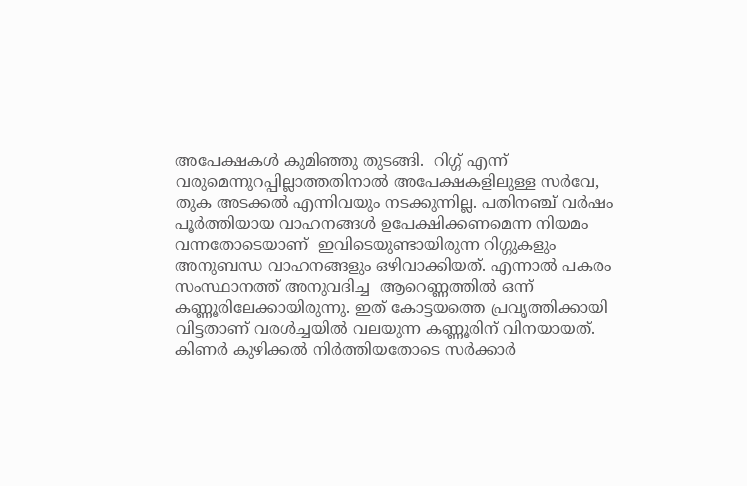അപേക്ഷകള്‍ കുമിഞ്ഞു തുടങ്ങി.  റിഗ്ഗ് എന്ന് വരുമെന്നുറപ്പില്ലാത്തതിനാല്‍ അപേക്ഷകളിലുള്ള സര്‍വേ, തുക അടക്കല്‍ എന്നിവയും നടക്കുന്നില്ല. പതിനഞ്ച് വര്‍ഷം പൂര്‍ത്തിയായ വാഹനങ്ങള്‍ ഉപേക്ഷിക്കണമെന്ന നിയമം വന്നതോടെയാണ്  ഇവിടെയുണ്ടായിരുന്ന റിഗ്ഗുകളും അനുബന്ധ വാഹനങ്ങളും ഒഴിവാക്കിയത്. എന്നാല്‍ പകരം  സംസ്ഥാനത്ത് അനുവദിച്ച  ആറെണ്ണത്തില്‍ ഒന്ന് കണ്ണൂരിലേക്കായിരുന്നു. ഇത് കോട്ടയത്തെ പ്രവൃത്തിക്കായി വിട്ടതാണ് വരള്‍ച്ചയില്‍ വലയുന്ന കണ്ണൂരിന് വിനയായത്.  കിണര്‍ കുഴിക്കല്‍ നിര്‍ത്തിയതോടെ സര്‍ക്കാര്‍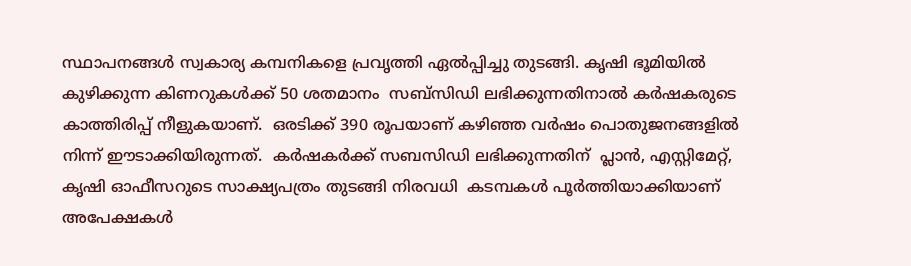സ്ഥാപനങ്ങള്‍ സ്വകാര്യ കമ്പനികളെ പ്രവൃത്തി ഏല്‍പ്പിച്ചു തുടങ്ങി. കൃഷി ഭൂമിയില്‍ കുഴിക്കുന്ന കിണറുകള്‍ക്ക് 50 ശതമാനം  സബ്‌സിഡി ലഭിക്കുന്നതിനാല്‍ കര്‍ഷകരുടെ കാത്തിരിപ്പ് നീളുകയാണ്.  ഒരടിക്ക് 390 രൂപയാണ് കഴിഞ്ഞ വര്‍ഷം പൊതുജനങ്ങളില്‍ നിന്ന് ഈടാക്കിയിരുന്നത്.  കര്‍ഷകര്‍ക്ക് സബസിഡി ലഭിക്കുന്നതിന്  പ്ലാന്‍, എസ്റ്റിമേറ്റ്, കൃഷി ഓഫീസറുടെ സാക്ഷ്യപത്രം തുടങ്ങി നിരവധി  കടമ്പകള്‍ പൂര്‍ത്തിയാക്കിയാണ്  അപേക്ഷകള്‍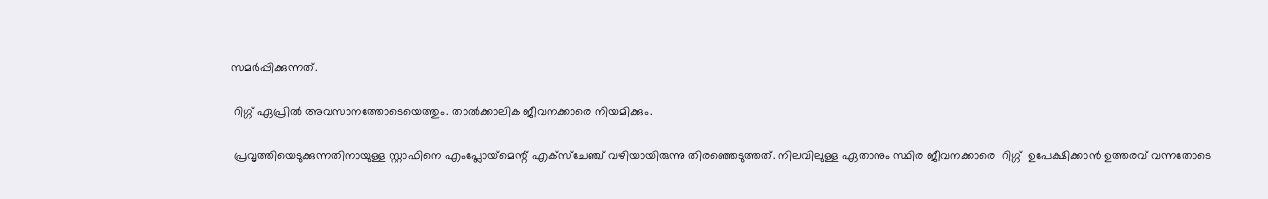സമര്‍പ്പിക്കുന്നത്.

 റിഗ്ഗ് ഏപ്രില്‍ അവസാനത്തോടെയെത്തും. താല്‍ക്കാലിക ജീവനക്കാരെ നിയമിക്കും.

 പ്രവൃത്തിയെടുക്കുന്നതിനായുള്ള സ്റ്റാഫിനെ എംപ്ലോയ്‌മെന്റ് എക്‌സ്‌ചേഞ്ച് വഴിയായിരുന്നു തിരഞ്ഞെടുത്തത്. നിലവിലുള്ള ഏതാനും സ്ഥിര ജീവനക്കാരെ  റിഗ്ഗ്  ഉപേക്ഷിക്കാന്‍ ഉത്തരവ് വന്നതോടെ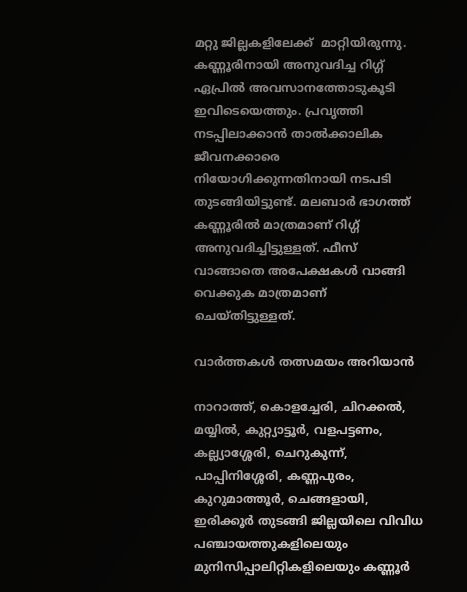മറ്റു ജില്ലകളിലേക്ക്  മാറ്റിയിരുന്നു. കണ്ണൂരിനായി അനുവദിച്ച റിഗ്ഗ് ഏപ്രില്‍ അവസാനത്തോടുകൂടി ഇവിടെയെത്തും. പ്രവൃത്തി നടപ്പിലാക്കാന്‍ താല്‍ക്കാലിക ജീവനക്കാരെ  നിയോഗിക്കുന്നതിനായി നടപടി തുടങ്ങിയിട്ടുണ്ട്. മലബാര്‍ ഭാഗത്ത് കണ്ണൂരില്‍ മാത്രമാണ് റിഗ്ഗ് അനുവദിച്ചിട്ടുള്ളത്. ഫീസ് വാങ്ങാതെ അപേക്ഷകള്‍ വാങ്ങി വെക്കുക മാത്രമാണ് ചെയ്തിട്ടുള്ളത്.

വാർത്തകൾ തത്സമയം അറിയാൻ

നാറാത്ത്, കൊളച്ചേരി, ചിറക്കൽ, മയ്യിൽ, കുറ്റ്യാട്ടൂർ, വളപട്ടണം, കല്ല്യാശ്ശേരി, ചെറുകുന്ന്, പാപ്പിനിശ്ശേരി, കണ്ണപുരം, കുറുമാത്തൂർ, ചെങ്ങളായി, ഇരിക്കൂർ തുടങ്ങി ജില്ലയിലെ വിവിധ പഞ്ചായത്തുകളിലെയും മുനിസിപ്പാലിറ്റികളിലെയും കണ്ണൂർ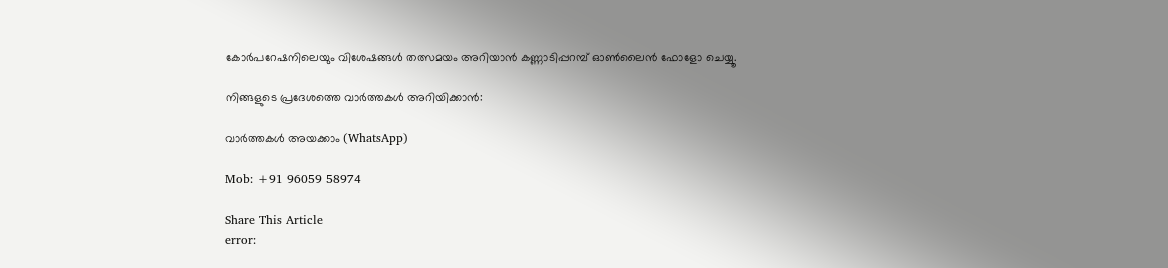കോർപറേഷനിലെയും വിശേഷങ്ങൾ തത്സമയം അറിയാൻ കണ്ണാടിപ്പറമ്പ് ഓൺലൈൻ ഫോളോ ചെയ്യൂ.

നിങ്ങളുടെ പ്രദേശത്തെ വാർത്തകൾ അറിയിക്കാൻ:

വാർത്തകൾ അയക്കാം (WhatsApp)

Mob: +91 96059 58974

Share This Article
error: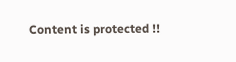Content is protected !!